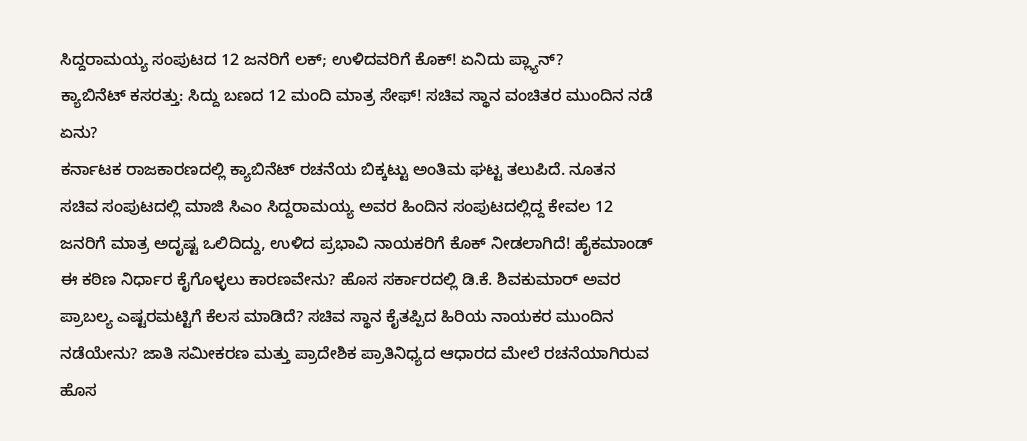ಸಿದ್ದರಾಮಯ್ಯ ಸಂಪುಟದ 12 ಜನರಿಗೆ ಲಕ್; ಉಳಿದವರಿಗೆ ಕೊಕ್! ಏನಿದು ಪ್ಲ್ಯಾನ್?
ಕ್ಯಾಬಿನೆಟ್ ಕಸರತ್ತು: ಸಿದ್ದು ಬಣದ 12 ಮಂದಿ ಮಾತ್ರ ಸೇಫ್! ಸಚಿವ ಸ್ಥಾನ ವಂಚಿತರ ಮುಂದಿನ ನಡೆ ಏನು?
ಕರ್ನಾಟಕ ರಾಜಕಾರಣದಲ್ಲಿ ಕ್ಯಾಬಿನೆಟ್ ರಚನೆಯ ಬಿಕ್ಕಟ್ಟು ಅಂತಿಮ ಘಟ್ಟ ತಲುಪಿದೆ. ನೂತನ ಸಚಿವ ಸಂಪುಟದಲ್ಲಿ ಮಾಜಿ ಸಿಎಂ ಸಿದ್ದರಾಮಯ್ಯ ಅವರ ಹಿಂದಿನ ಸಂಪುಟದಲ್ಲಿದ್ದ ಕೇವಲ 12 ಜನರಿಗೆ ಮಾತ್ರ ಅದೃಷ್ಟ ಒಲಿದಿದ್ದು, ಉಳಿದ ಪ್ರಭಾವಿ ನಾಯಕರಿಗೆ ಕೊಕ್ ನೀಡಲಾಗಿದೆ! ಹೈಕಮಾಂಡ್ ಈ ಕಠಿಣ ನಿರ್ಧಾರ ಕೈಗೊಳ್ಳಲು ಕಾರಣವೇನು? ಹೊಸ ಸರ್ಕಾರದಲ್ಲಿ ಡಿ.ಕೆ. ಶಿವಕುಮಾರ್ ಅವರ ಪ್ರಾಬಲ್ಯ ಎಷ್ಟರಮಟ್ಟಿಗೆ ಕೆಲಸ ಮಾಡಿದೆ? ಸಚಿವ ಸ್ಥಾನ ಕೈತಪ್ಪಿದ ಹಿರಿಯ ನಾಯಕರ ಮುಂದಿನ ನಡೆಯೇನು? ಜಾತಿ ಸಮೀಕರಣ ಮತ್ತು ಪ್ರಾದೇಶಿಕ ಪ್ರಾತಿನಿಧ್ಯದ ಆಧಾರದ ಮೇಲೆ ರಚನೆಯಾಗಿರುವ ಹೊಸ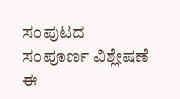ಸಂಪುಟದ ಸಂಪೂರ್ಣ ವಿಶ್ಲೇಷಣೆ ಈ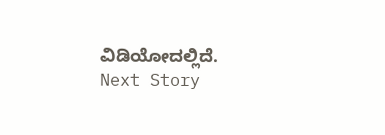ವಿಡಿಯೋದಲ್ಲಿದೆ.
Next Story